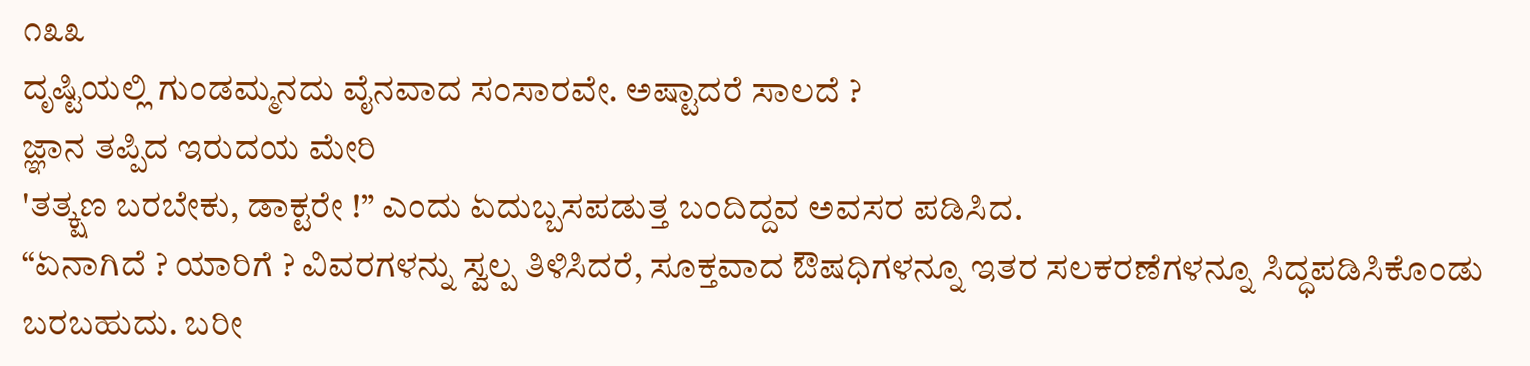೧೩೩
ದೃಷ್ಟಿಯಲ್ಲಿ ಗುಂಡಮ್ಮನದು ವೈನವಾದ ಸಂಸಾರವೇ. ಅಷ್ಟಾದರೆ ಸಾಲದೆ ?
ಜ್ಞಾನ ತಪ್ಪಿದ ಇರುದಯ ಮೇರಿ
'ತತ್ಕ್ಷಣ ಬರಬೇಕು, ಡಾಕ್ಟರೇ !” ಎಂದು ಏದುಬ್ಬಸಪಡುತ್ತ ಬಂದಿದ್ದವ ಅವಸರ ಪಡಿಸಿದ.
“ಏನಾಗಿದೆ ? ಯಾರಿಗೆ ? ವಿವರಗಳನ್ನು ಸ್ವಲ್ಪ ತಿಳಿಸಿದರೆ, ಸೂಕ್ತವಾದ ಔಷಧಿಗಳನ್ನೂ ಇತರ ಸಲಕರಣೆಗಳನ್ನೂ ಸಿದ್ಧಪಡಿಸಿಕೊಂಡು ಬರಬಹುದು. ಬರೀ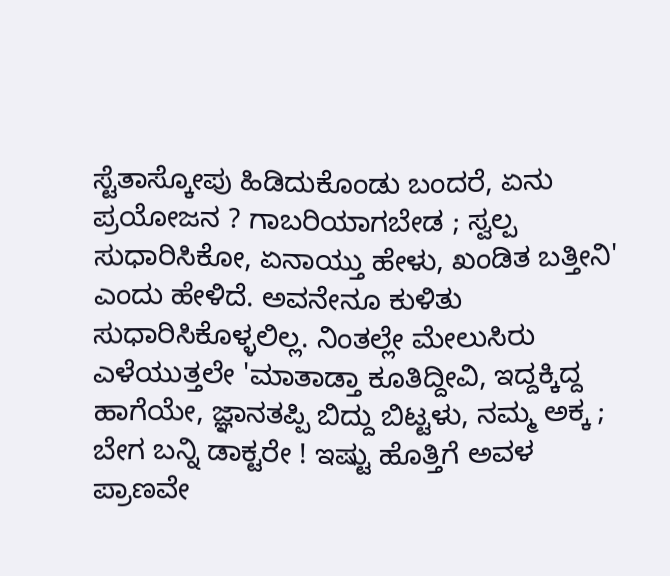ಸ್ಟೆತಾಸ್ಕೋಪು ಹಿಡಿದುಕೊಂಡು ಬಂದರೆ, ಏನು ಪ್ರಯೋಜನ ? ಗಾಬರಿಯಾಗಬೇಡ ; ಸ್ವಲ್ಪ ಸುಧಾರಿಸಿಕೋ, ಏನಾಯ್ತು ಹೇಳು, ಖಂಡಿತ ಬತ್ತೀನಿ' ಎಂದು ಹೇಳಿದೆ. ಅವನೇನೂ ಕುಳಿತು ಸುಧಾರಿಸಿಕೊಳ್ಳಲಿಲ್ಲ. ನಿಂತಲ್ಲೇ ಮೇಲುಸಿರು ಎಳೆಯುತ್ತಲೇ 'ಮಾತಾಡ್ತಾ ಕೂತಿದ್ದೀವಿ, ಇದ್ದಕ್ಕಿದ್ದ ಹಾಗೆಯೇ, ಜ್ಞಾನತಪ್ಪಿ ಬಿದ್ದು ಬಿಟ್ಟಳು, ನಮ್ಮ ಅಕ್ಕ ; ಬೇಗ ಬನ್ನಿ ಡಾಕ್ಟರೇ ! ಇಷ್ಟು ಹೊತ್ತಿಗೆ ಅವಳ ಪ್ರಾಣವೇ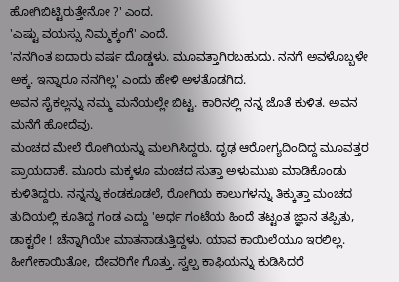ಹೋಗಿಬಿಟ್ಟಿರುತ್ತೇನೋ ?' ಎಂದ.
'ಎಷ್ಟು ವಯಸ್ಸು ನಿಮ್ಮಕ್ಕಂಗೆ' ಎಂದೆ.
'ನನಗಿಂತ ಐದಾರು ವರ್ಷ ದೊಡ್ಡಳು. ಮೂವತ್ತಾಗಿರಬಹುದು. ನನಗೆ ಅವಳೊಬ್ಬಳೇ ಅಕ್ಕ. ಇನ್ನಾರೂ ನನಗಿಲ್ಲ' ಎಂದು ಹೇಳಿ ಅಳತೊಡಗಿದ.
ಅವನ ಸೈಕಲ್ಲನ್ನು ನಮ್ಮ ಮನೆಯಲ್ಲೇ ಬಿಟ್ಟ. ಕಾರಿನಲ್ಲಿ ನನ್ನ ಜೊತೆ ಕುಳಿತ. ಅವನ ಮನೆಗೆ ಹೋದೆವು.
ಮಂಚದ ಮೇಲೆ ರೋಗಿಯನ್ನು ಮಲಗಿಸಿದ್ದರು. ದೃಢ ಆರೋಗ್ಯದಿಂದಿದ್ದ ಮೂವತ್ತರ ಪ್ರಾಯದಾಕೆ. ಮೂರು ಮಕ್ಕಳೂ ಮಂಚದ ಸುತ್ತಾ ಅಳುಮುಖ ಮಾಡಿಕೊಂಡು ಕುಳಿತಿದ್ದರು. ನನ್ನನ್ನು ಕಂಡಕೂಡಲೆ, ರೋಗಿಯ ಕಾಲುಗಳನ್ನು ತಿಕ್ಕುತ್ತಾ ಮಂಚದ ತುದಿಯಲ್ಲಿ ಕೂತಿದ್ದ ಗಂಡ ಎದ್ದು 'ಅರ್ಧ ಗಂಟೆಯ ಹಿಂದೆ ತಟ್ಟಂತ ಜ್ಞಾನ ತಪ್ಪಿತು, ಡಾಕ್ಟರೇ ! ಚೆನ್ನಾಗಿಯೇ ಮಾತನಾಡುತ್ತಿದ್ದಳು. ಯಾವ ಕಾಯಿಲೆಯೂ ಇರಲಿಲ್ಲ. ಹೀಗೇಕಾಯಿತೋ, ದೇವರಿಗೇ ಗೊತ್ತು. ಸ್ವಲ್ಪ ಕಾಫಿಯನ್ನು ಕುಡಿಸಿದರೆ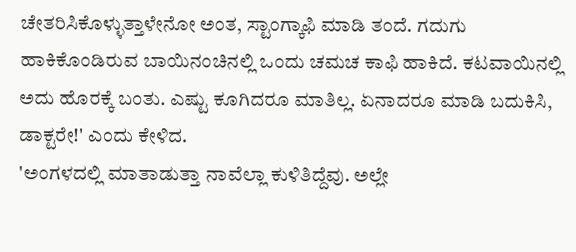ಚೇತರಿಸಿಕೊಳ್ಳುತ್ತಾಳೇನೋ ಅಂತ, ಸ್ಟಾಂಗ್ಕಾಫಿ ಮಾಡಿ ತಂದೆ. ಗದುಗು ಹಾಕಿಕೊಂಡಿರುವ ಬಾಯಿನಂಚಿನಲ್ಲಿ ಒಂದು ಚಮಚ ಕಾಫಿ ಹಾಕಿದೆ. ಕಟವಾಯಿನಲ್ಲಿ ಅದು ಹೊರಕ್ಕೆ ಬಂತು. ಎಷ್ಟು ಕೂಗಿದರೂ ಮಾತಿಲ್ಲ. ಏನಾದರೂ ಮಾಡಿ ಬದುಕಿಸಿ, ಡಾಕ್ಟರೇ!' ಎಂದು ಕೇಳಿದ.
'ಅಂಗಳದಲ್ಲಿ ಮಾತಾಡುತ್ತಾ ನಾವೆಲ್ಲಾ ಕುಳಿತಿದ್ದೆವು. ಅಲ್ಲೇ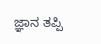ಜ್ಞಾನ ತಪ್ಪಿ